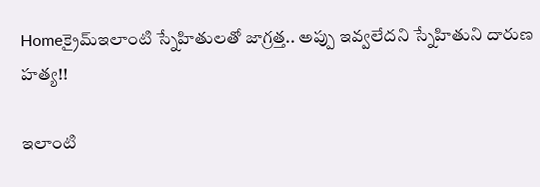Homeక్రైమ్ఇలాంటి స్నేహితులతో జాగ్రత్త.. అప్పు ఇవ్వలేదని స్నేహితుని దారుణ హత్య!!

ఇలాంటి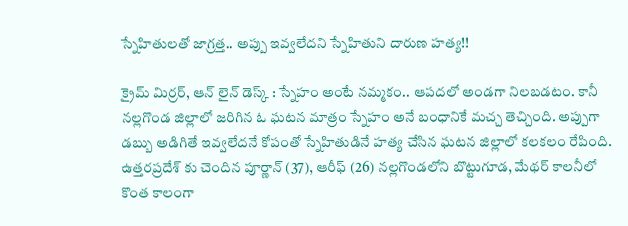స్నేహితులతో జాగ్రత్త.. అప్పు ఇవ్వలేదని స్నేహితుని దారుణ హత్య!!

క్రైమ్ మిర్రర్, ఆన్ లైన్ డెస్క్ : స్నేహం అంటే నమ్మకం.. ఆపదలో అండగా నిలబడటం. కానీ నల్లగొండ జిల్లాలో జరిగిన ఓ ఘటన మాత్రం స్నేహం అనే బంధానికే మచ్చ తెచ్చింది. అప్పుగా డబ్బు అడిగితే ఇవ్వలేదనే కోపంతో స్నేహితుడినే హత్య చేసిన ఘటన జిల్లాలో కలకలం రేపింది. ఉత్తరప్రదేశ్ కు చెందిన పూర్ణాన్ (37), ఆరీఫ్ (26) నల్లగొండలోని బొట్టుగూడ, మేథర్ కాలనీలో కొంత కాలంగా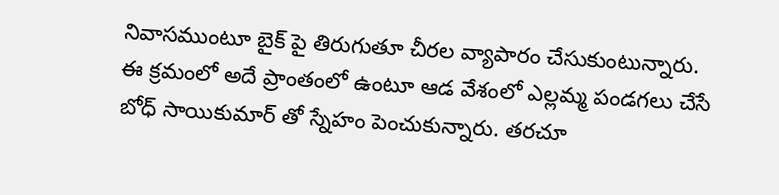నివాసముంటూ బైక్ పై తిరుగుతూ చీరల వ్యాపారం చేసుకుంటున్నారు. ఈ క్రమంలో అదే ప్రాంతంలో ఉంటూ ఆడ వేశంలో ఎల్లమ్మ పండగలు చేసే బోధ్ సాయికుమార్ తో స్నేహం పెంచుకున్నారు. తరచూ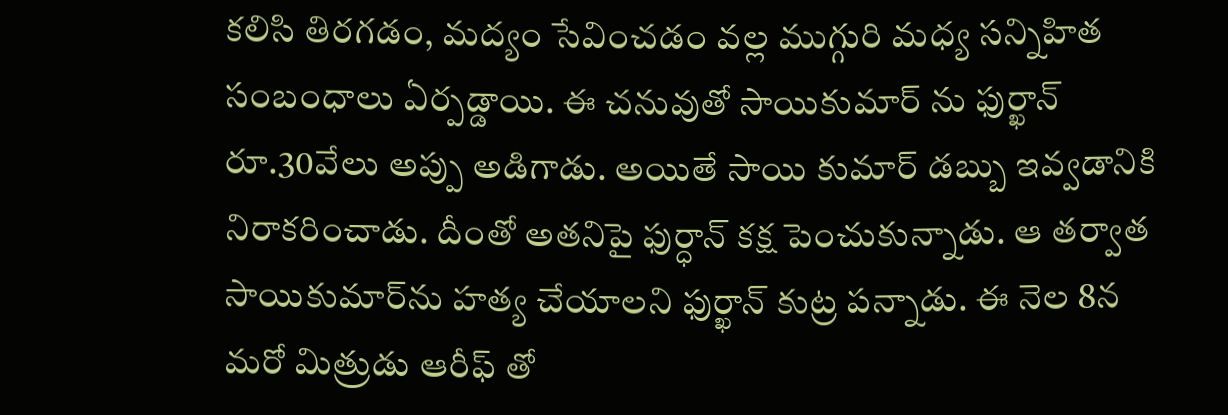కలిసి తిరగడం, మద్యం సేవించడం వల్ల ముగ్గురి మధ్య సన్నిహిత సంబంధాలు ఏర్పడ్డాయి. ఈ చనువుతో సాయికుమార్ ను ఫుర్ఖాన్ రూ.30వేలు అప్పు అడిగాడు. అయితే సాయి కుమార్ డబ్బు ఇవ్వడానికి నిరాకరించాడు. దీంతో అతనిపై ఫుర్ధాన్ కక్ష పెంచుకున్నాడు. ఆ తర్వాత సాయికుమార్‌ను హత్య చేయాలని ఫుర్ఖాన్ కుట్ర పన్నాడు. ఈ నెల 8న మరో మిత్రుడు ఆరీఫ్ తో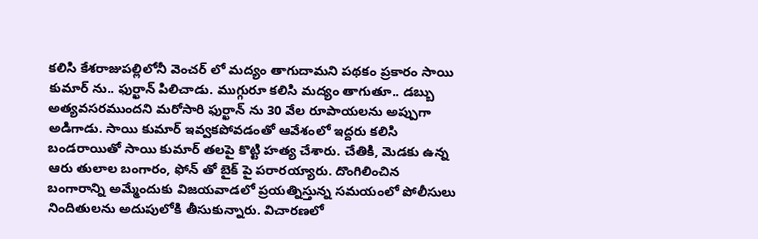కలిసి కేశరాజుపల్లిలోనీ వెంచర్ లో మద్యం తాగుదామని పథకం ప్రకారం సాయి కుమార్ ను.. ఫుర్ఖాన్ పిలిచాడు. ముగ్గురూ కలిసి మద్యం తాగుతూ.. డబ్బు అత్యవసరముందని మరోసారి ఫుర్ఖాన్ ను 30 వేల రూపాయలను అప్పుగా అడిగాడు. సాయి కుమార్ ఇవ్వకపోవడంతో ఆవేశంలో ఇద్దరు కలిసి బండరాయితో సాయి కుమార్ తలపై కొట్టి హత్య చేశారు. చేతికి, మెడకు ఉన్న ఆరు తులాల బంగారం, ఫోన్ తో బైక్ పై పరారయ్యారు. దొంగిలించిన బంగారాన్ని అమ్మేందుకు విజయవాడలో ప్రయత్నిస్తున్న సమయంలో పోలీసులు నిందితులను అదుపులోకి తీసుకున్నారు. విచారణలో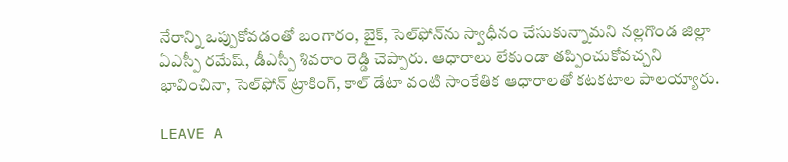నేరాన్ని ఒప్పుకోవడంతో బంగారం, బైక్, సెల్‌ఫోన్‌ను స్వాధీనం చేసుకున్నామని నల్లగొండ జిల్లా ఏఎస్పీ రమేష్, డీఎస్పీ శివరాం రెడ్డి చెప్పారు. ఆధారాలు లేకుండా తప్పించుకోవచ్చని భావించినా, సెల్‌ఫోన్ ట్రాకింగ్, కాల్ డేటా వంటి సాంకేతిక ఆధారాలతో కటకటాల పాలయ్యారు.

LEAVE A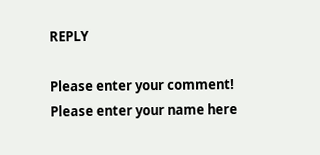REPLY

Please enter your comment!
Please enter your name here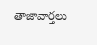తాజావార్తలు